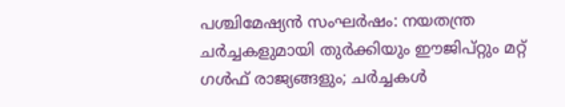പശ്ചിമേഷ്യൻ സംഘർഷം: നയതന്ത്ര ചർച്ചകളുമായി തുർക്കിയും ഈജിപ്റ്റും മറ്റ് ഗൾഫ് രാജ്യങ്ങളും; ചർച്ചകൾ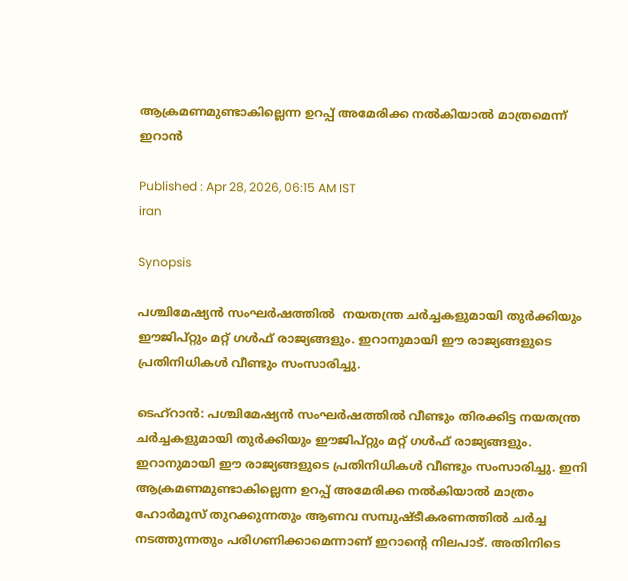ആക്രമണമുണ്ടാകില്ലെന്ന ഉറപ്പ് അമേരിക്ക നൽകിയാൽ മാത്രമെന്ന് ഇറാൻ

Published : Apr 28, 2026, 06:15 AM IST
iran

Synopsis

പശ്ചിമേഷ്യൻ സംഘർഷത്തിൽ  നയതന്ത്ര ചർച്ചകളുമായി തുർക്കിയും ഈജിപ്റ്റും മറ്റ് ഗൾഫ് രാജ്യങ്ങളും. ഇറാനുമായി ഈ രാജ്യങ്ങളുടെ പ്രതിനിധികൾ വീണ്ടും സംസാരിച്ചു.

ടെഹ്റാൻ: പശ്ചിമേഷ്യൻ സംഘർഷത്തിൽ വീണ്ടും തിരക്കിട്ട നയതന്ത്ര ചർച്ചകളുമായി തുർക്കിയും ഈജിപ്റ്റും മറ്റ് ഗൾഫ് രാജ്യങ്ങളും. ഇറാനുമായി ഈ രാജ്യങ്ങളുടെ പ്രതിനിധികൾ വീണ്ടും സംസാരിച്ചു. ഇനി ആക്രമണമുണ്ടാകില്ലെന്ന ഉറപ്പ് അമേരിക്ക നൽകിയാൽ മാത്രം ഹോർമൂസ് തുറക്കുന്നതും ആണവ സമ്പുഷ്ടീകരണത്തിൽ ചർച്ച നടത്തുന്നതും പരിഗണിക്കാമെന്നാണ് ഇറാന്റെ നിലപാട്. അതിനിടെ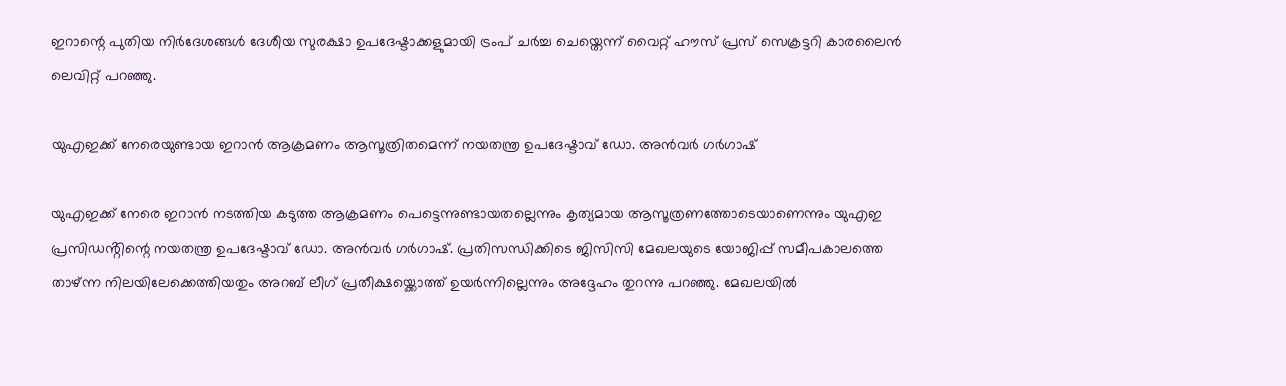ഇറാന്റെ പുതിയ നിർദേശങ്ങൾ ദേശീയ സുരക്ഷാ ഉപദേഷ്ടാക്കളുമായി ട്രംപ് ചർച്ച ചെയ്തെന്ന് വൈറ്റ് ഹൗസ് പ്രസ് സെക്രട്ടറി കാരലൈൻ ലെവിറ്റ് പറഞ്ഞു.

യുഎഇക്ക് നേരെയുണ്ടായ ഇറാൻ ആക്രമണം ആസൂത്രിതമെന്ന് നയതന്ത്ര ഉപദേഷ്ടാവ് ഡോ. അൻവർ ഗർഗാഷ്

യുഎഇക്ക് നേരെ ഇറാൻ നടത്തിയ കടുത്ത ആക്രമണം പെട്ടെന്നുണ്ടായതല്ലെന്നും കൃത്യമായ ആസൂത്രണത്തോടെയാണെന്നും യുഎഇ പ്രസിഡൻ്റിന്റെ നയതന്ത്ര ഉപദേഷ്ടാവ് ഡോ. അൻവർ ഗർഗാഷ്. പ്രതിസന്ധിക്കിടെ ജിസിസി മേഖലയുടെ യോജിപ്പ് സമീപകാലത്തെ താഴ്ന്ന നിലയിലേക്കെത്തിയതും അറബ് ലീഗ് പ്രതീക്ഷയ്ക്കൊത്ത് ഉയർന്നില്ലെന്നും അദ്ദേഹം തുറന്നു പറഞ്ഞു. മേഖലയിൽ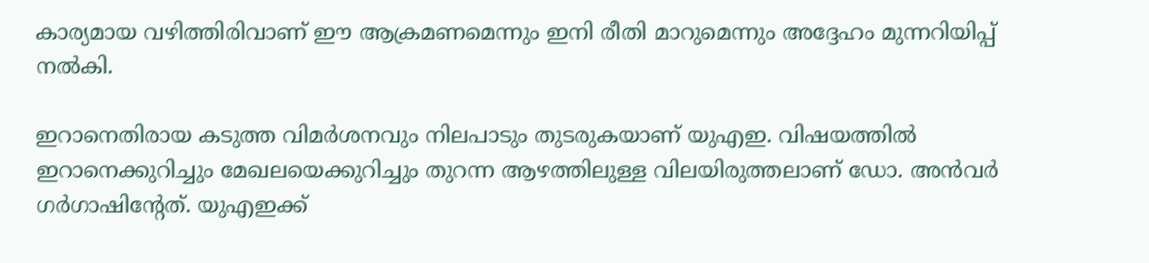കാര്യമായ വഴിത്തിരിവാണ് ഈ ആക്രമണമെന്നും ഇനി രീതി മാറുമെന്നും അദ്ദേഹം മുന്നറിയിപ്പ് നൽകി.

ഇറാനെതിരായ കടുത്ത വിമർശനവും നിലപാടും തുടരുകയാണ് യുഎഇ. വിഷയത്തിൽ ഇറാനെക്കുറിച്ചും മേഖലയെക്കുറിച്ചും തുറന്ന ആഴത്തിലുള്ള വിലയിരുത്തലാണ് ഡോ. അൻവർ ഗർഗാഷിന്റേത്. യുഎഇക്ക്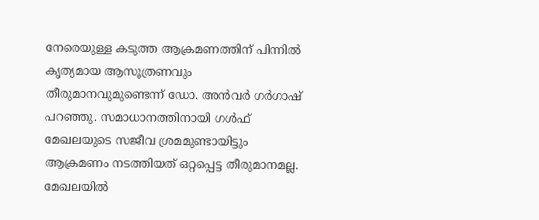നേരെയുള്ള കടുത്ത ആക്രമണത്തിന് പിന്നിൽ കൃത്യമായ ആസൂത്രണവും തീരുമാനവുമുണ്ടെന്ന് ഡോ. അൻവർ ഗർഗാഷ് പറഞ്ഞു. സമാധാനത്തിനായി ഗൾഫ് മേഖലയുടെ സജീവ ശ്രമമുണ്ടായിട്ടും ആക്രമണം നടത്തിയത് ഒറ്റപ്പെട്ട തീരുമാനമല്ല. മേഖലയിൽ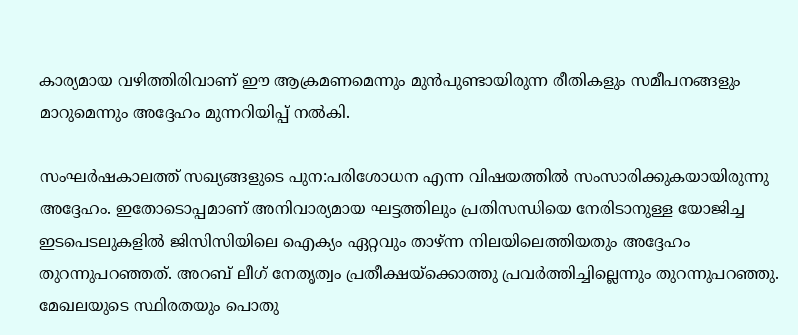കാര്യമായ വഴിത്തിരിവാണ് ഈ ആക്രമണമെന്നും മുൻപുണ്ടായിരുന്ന രീതികളും സമീപനങ്ങളും മാറുമെന്നും അദ്ദേഹം മുന്നറിയിപ്പ് നൽകി.

സംഘർഷകാലത്ത് സഖ്യങ്ങളുടെ പുന:പരിശോധന എന്ന വിഷയത്തിൽ സംസാരിക്കുകയായിരുന്നു അദ്ദേഹം. ഇതോടൊപ്പമാണ് അനിവാര്യമായ ഘട്ടത്തിലും പ്രതിസന്ധിയെ നേരിടാനുള്ള യോജിച്ച ഇടപെടലുകളിൽ ജിസിസിയിലെ ഐക്യം ഏറ്റവും താഴ്ന്ന നിലയിലെത്തിയതും അദ്ദേഹം തുറന്നുപറഞ്ഞത്. അറബ് ലീഗ് നേതൃത്വം പ്രതീക്ഷയ്ക്കൊത്തു പ്രവർത്തിച്ചില്ലെന്നും തുറന്നുപറഞ്ഞു. മേഖലയുടെ സ്ഥിരതയും പൊതു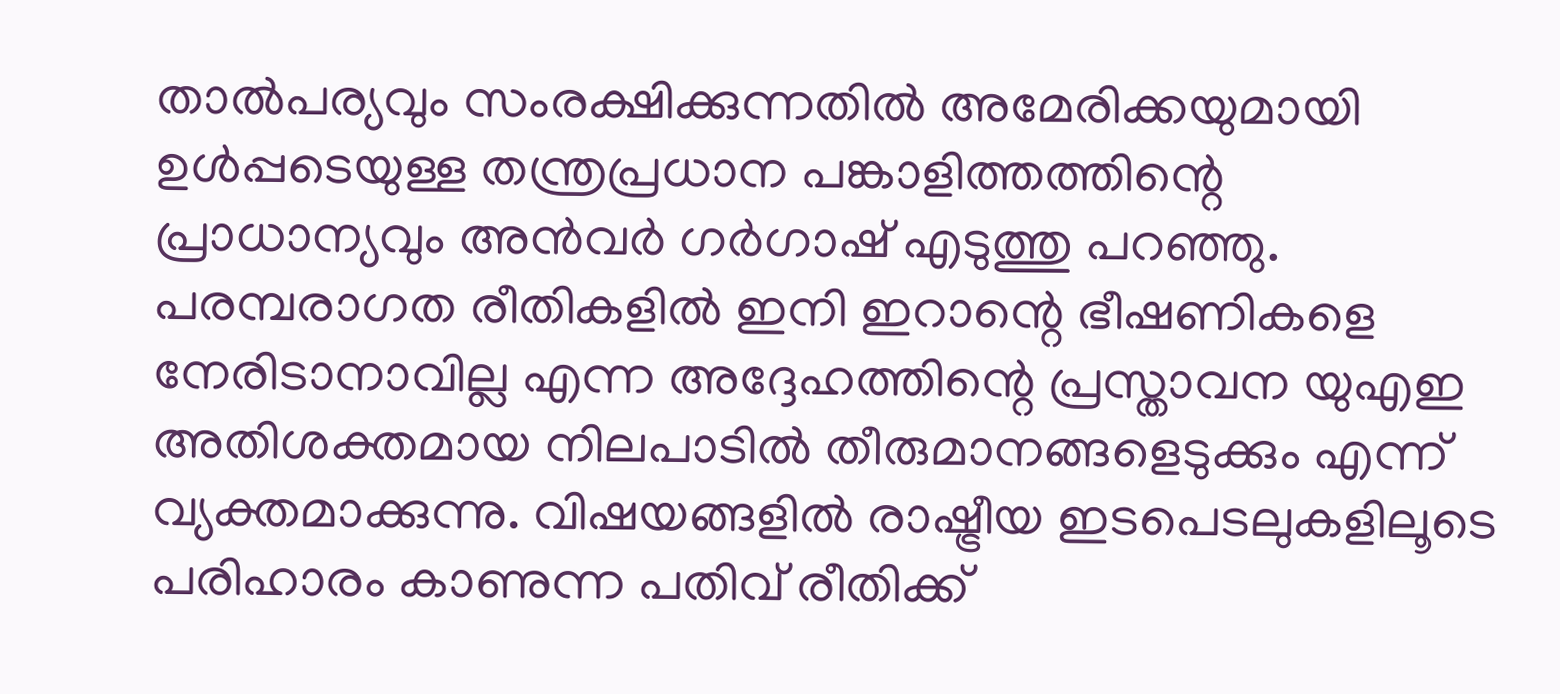താൽപര്യവും സംരക്ഷിക്കുന്നതിൽ അമേരിക്കയുമായി ഉൾപ്പടെയുള്ള തന്ത്രപ്രധാന പങ്കാളിത്തത്തിന്റെ പ്രാധാന്യവും അൻവർ ഗർഗാഷ് എടുത്തു പറഞ്ഞു. പരമ്പരാഗത രീതികളിൽ ഇനി ഇറാന്റെ ഭീഷണികളെ നേരിടാനാവില്ല എന്ന അദ്ദേഹത്തിന്റെ പ്രസ്താവന യുഎഇ അതിശക്തമായ നിലപാടിൽ തീരുമാനങ്ങളെടുക്കും എന്ന് വ്യക്തമാക്കുന്നു. വിഷയങ്ങളിൽ രാഷ്ട്രീയ ഇടപെടലുകളിലൂടെ പരിഹാരം കാണുന്ന പതിവ് രീതിക്ക്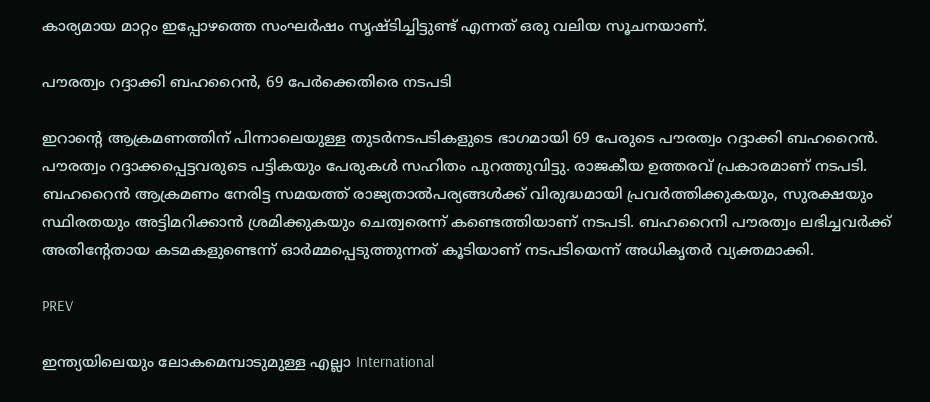കാര്യമായ മാറ്റം ഇപ്പോഴത്തെ സംഘർഷം സൃഷ്ടിച്ചിട്ടുണ്ട് എന്നത് ഒരു വലിയ സൂചനയാണ്.

പൗരത്വം റദ്ദാക്കി ബഹറൈൻ, 69 പേർക്കെതിരെ നടപടി

ഇറാന്റെ ആക്രമണത്തിന് പിന്നാലെയുള്ള തുടർനടപടികളുടെ ഭാഗമായി 69 പേരുടെ പൗരത്വം റദ്ദാക്കി ബഹറൈൻ. പൗരത്വം റദ്ദാക്കപ്പെട്ടവരുടെ പട്ടികയും പേരുകൾ സഹിതം പുറത്തുവിട്ടു. രാജകീയ ഉത്തരവ് പ്രകാരമാണ് നടപടി. ബഹറൈൻ ആക്രമണം നേരിട്ട സമയത്ത് രാജ്യതാൽപര്യങ്ങൾക്ക് വിരുദ്ധമായി പ്രവർത്തിക്കുകയും, സുരക്ഷയും സ്ഥിരതയും അട്ടിമറിക്കാൻ ശ്രമിക്കുകയും ചെത്വരെന്ന് കണ്ടെത്തിയാണ് നടപടി. ബഹറൈനി പൗരത്വം ലഭിച്ചവർക്ക് അതിന്റേതായ കടമകളുണ്ടെന്ന് ഓർമ്മപ്പെടുത്തുന്നത് കൂടിയാണ് നടപടിയെന്ന് അധികൃതർ വ്യക്തമാക്കി.

PREV

ഇന്ത്യയിലെയും ലോകമെമ്പാടുമുള്ള എല്ലാ International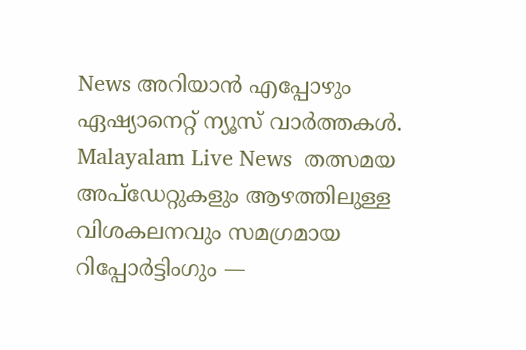News അറിയാൻ എപ്പോഴും ഏഷ്യാനെറ്റ് ന്യൂസ് വാർത്തകൾ. Malayalam Live News  തത്സമയ അപ്‌ഡേറ്റുകളും ആഴത്തിലുള്ള വിശകലനവും സമഗ്രമായ റിപ്പോർട്ടിംഗും —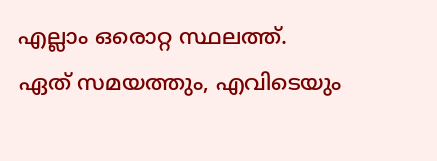എല്ലാം ഒരൊറ്റ സ്ഥലത്ത്. ഏത് സമയത്തും, എവിടെയും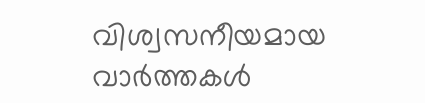വിശ്വസനീയമായ വാർത്തകൾ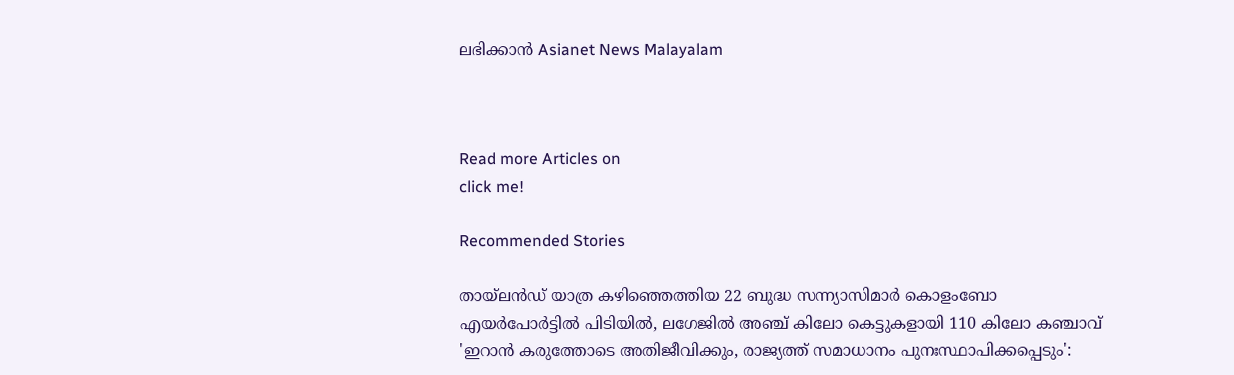ലഭിക്കാൻ Asianet News Malayalam



Read more Articles on
click me!

Recommended Stories

തായ്‌ലൻഡ് യാത്ര കഴിഞ്ഞെത്തിയ 22 ബുദ്ധ സന്ന്യാസിമാർ കൊളംബോ എയര്‍പോര്‍ട്ടിൽ പിടിയിൽ, ലഗേജിൽ അഞ്ച് കിലോ കെട്ടുകളായി 110 കിലോ കഞ്ചാവ്
'ഇറാൻ കരുത്തോടെ അതിജീവിക്കും, രാജ്യത്ത് സമാധാനം പുനഃസ്ഥാപിക്കപ്പെടും':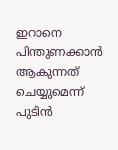ഇറാനെ പിന്തുണക്കാൻ ആകുന്നത് ചെയ്യുമെന്ന് പുടിൻ